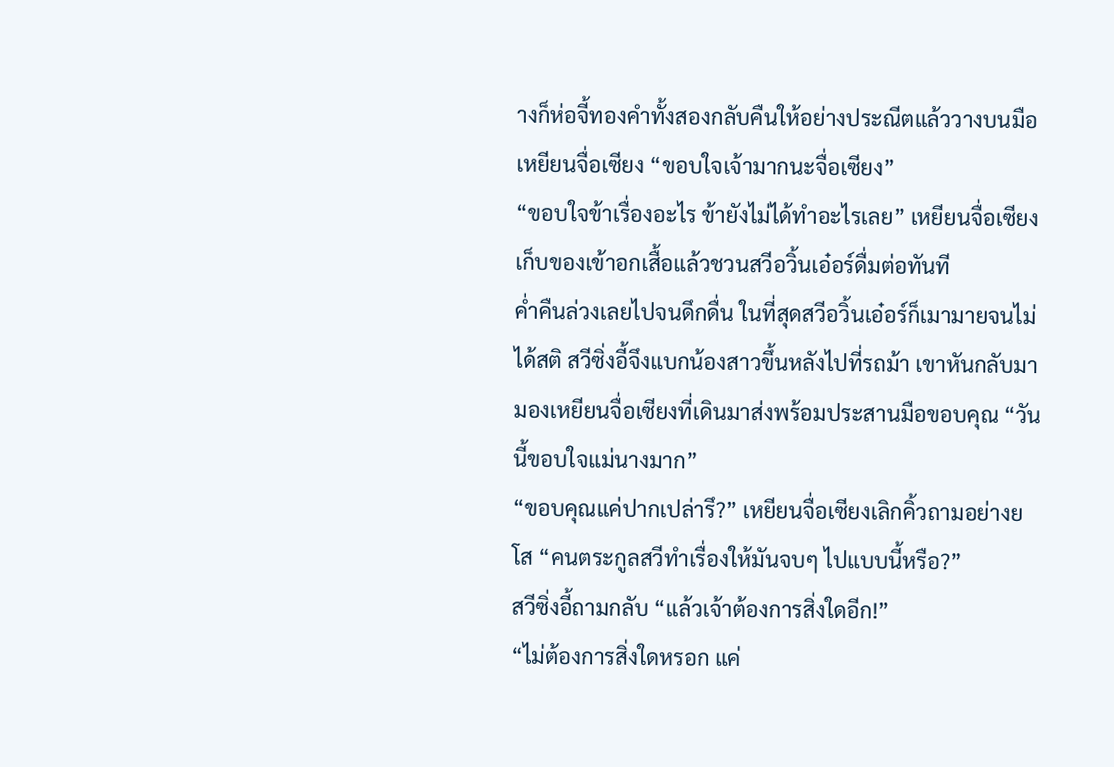างก็ห่อจี้ทองคำทั้งสองกลับคืนให้อย่างประณีตแล้ววางบนมือเหยียนจื่อเซียง “ขอบใจเจ้ามากนะจื่อเซียง”
“ขอบใจข้าเรื่องอะไร ข้ายังไม่ได้ทำอะไรเลย” เหยียนจื่อเซียงเก็บของเข้าอกเสื้อแล้วชวนสวีอวิ้นเอ๋อร์ดื่มต่อทันที
ค่ำคืนล่วงเลยไปจนดึกดื่น ในที่สุดสวีอวิ้นเอ๋อร์ก็เมามายจนไม่ได้สติ สวีซิ่งอี้จึงแบกน้องสาวขึ้นหลังไปที่รถม้า เขาหันกลับมามองเหยียนจื่อเซียงที่เดินมาส่งพร้อมประสานมือขอบคุณ “วันนี้ขอบใจแม่นางมาก”
“ขอบคุณแค่ปากเปล่ารึ?” เหยียนจื่อเซียงเลิกคิ้วถามอย่างยโส “คนตระกูลสวีทำเรื่องให้มันจบๆ ไปแบบนี้หรือ?”
สวีซิ่งอี้ถามกลับ “แล้วเจ้าต้องการสิ่งใดอีก!”
“ไม่ต้องการสิ่งใดหรอก แค่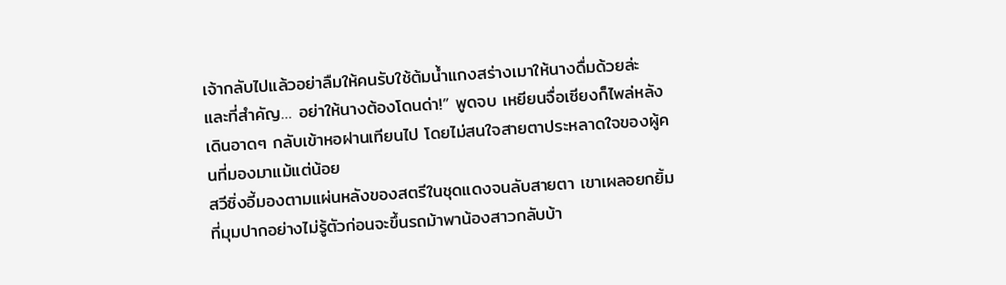เจ้ากลับไปแล้วอย่าลืมให้คนรับใช้ต้มน้ำแกงสร่างเมาให้นางดื่มด้วยล่ะ และที่สำคัญ… อย่าให้นางต้องโดนด่า!” พูดจบ เหยียนจื่อเซียงก็ไพล่หลังเดินอาดๆ กลับเข้าหอฝานเทียนไป โดยไม่สนใจสายตาประหลาดใจของผู้คนที่มองมาแม้แต่น้อย
สวีซิ่งอี้มองตามแผ่นหลังของสตรีในชุดแดงจนลับสายตา เขาเผลอยกยิ้มที่มุมปากอย่างไม่รู้ตัวก่อนจะขึ้นรถม้าพาน้องสาวกลับบ้า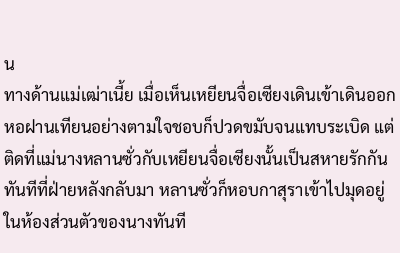น
ทางด้านแม่เฒ่าเนี้ย เมื่อเห็นเหยียนจื่อเซียงเดินเข้าเดินออกหอฝานเทียนอย่างตามใจชอบก็ปวดขมับจนแทบระเบิด แต่ติดที่แม่นางหลานซั่วกับเหยียนจื่อเซียงนั้นเป็นสหายรักกัน ทันทีที่ฝ่ายหลังกลับมา หลานซั่วก็หอบกาสุราเข้าไปมุดอยู่ในห้องส่วนตัวของนางทันที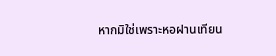หากมิใช่เพราะหอฝานเทียน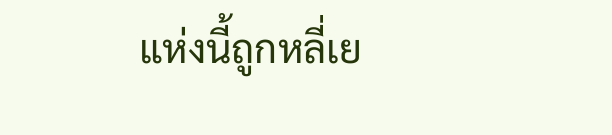แห่งนี้ถูกหลี่เย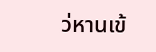ว่หานเข้